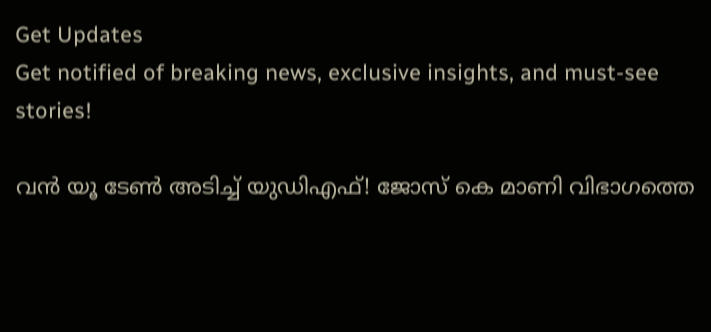Get Updates
Get notified of breaking news, exclusive insights, and must-see stories!

വൻ യൂ ടേണ്‍ അടിച്ച് യുഡിഎഫ്! ജോസ് കെ മാണി വിഭാഗത്തെ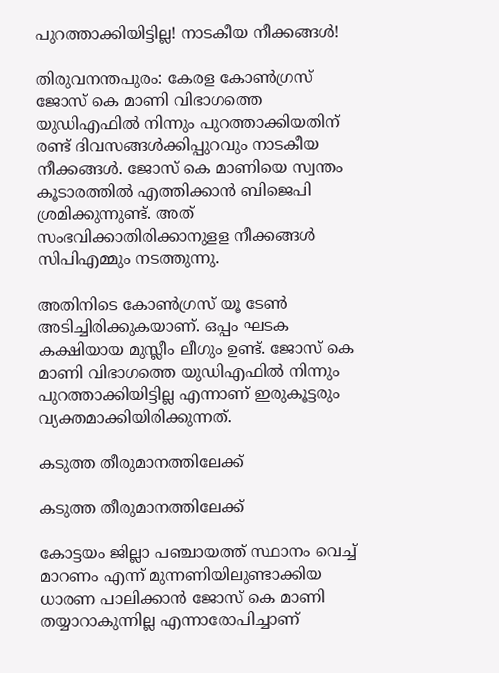പുറത്താക്കിയിട്ടില്ല! നാടകീയ നീക്കങ്ങൾ!

തിരുവനന്തപുരം: കേരള കോണ്‍ഗ്രസ് ജോസ് കെ മാണി വിഭാഗത്തെ യുഡിഎഫില്‍ നിന്നും പുറത്താക്കിയതിന് രണ്ട് ദിവസങ്ങള്‍ക്കിപ്പുറവും നാടകീയ നീക്കങ്ങള്‍. ജോസ് കെ മാണിയെ സ്വന്തം കൂടാരത്തില്‍ എത്തിക്കാന്‍ ബിജെപി ശ്രമിക്കുന്നുണ്ട്. അത് സംഭവിക്കാതിരിക്കാനുളള നീക്കങ്ങള്‍ സിപിഎമ്മും നടത്തുന്നു.

അതിനിടെ കോണ്‍ഗ്രസ് യൂ ടേണ്‍ അടിച്ചിരിക്കുകയാണ്. ഒപ്പം ഘടക കക്ഷിയായ മുസ്ലീം ലീഗും ഉണ്ട്. ജോസ് കെ മാണി വിഭാഗത്തെ യുഡിഎഫില്‍ നിന്നും പുറത്താക്കിയിട്ടില്ല എന്നാണ് ഇരുകൂട്ടരും വ്യക്തമാക്കിയിരിക്കുന്നത്.

കടുത്ത തീരുമാനത്തിലേക്ക്

കടുത്ത തീരുമാനത്തിലേക്ക്

കോട്ടയം ജില്ലാ പഞ്ചായത്ത് സ്ഥാനം വെച്ച് മാറണം എന്ന് മുന്നണിയിലുണ്ടാക്കിയ ധാരണ പാലിക്കാന്‍ ജോസ് കെ മാണി തയ്യാറാകുന്നില്ല എന്നാരോപിച്ചാണ്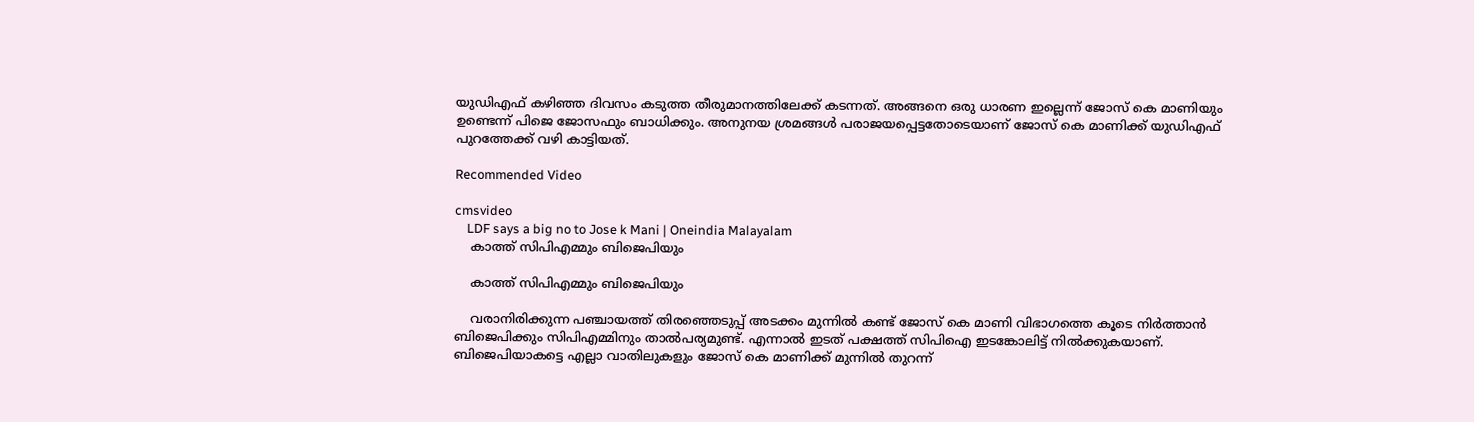യുഡിഎഫ് കഴിഞ്ഞ ദിവസം കടുത്ത തീരുമാനത്തിലേക്ക് കടന്നത്. അങ്ങനെ ഒരു ധാരണ ഇല്ലെന്ന് ജോസ് കെ മാണിയും ഉണ്ടെന്ന് പിജെ ജോസഫും ബാധിക്കും. അനുനയ ശ്രമങ്ങള്‍ പരാജയപ്പെട്ടതോടെയാണ് ജോസ് കെ മാണിക്ക് യുഡിഎഫ് പുറത്തേക്ക് വഴി കാട്ടിയത്.

Recommended Video

cmsvideo
    LDF says a big no to Jose k Mani | Oneindia Malayalam
    കാത്ത് സിപിഎമ്മും ബിജെപിയും

    കാത്ത് സിപിഎമ്മും ബിജെപിയും

    വരാനിരിക്കുന്ന പഞ്ചായത്ത് തിരഞ്ഞെടുപ്പ് അടക്കം മുന്നില്‍ കണ്ട് ജോസ് കെ മാണി വിഭാഗത്തെ കൂടെ നിര്‍ത്താന്‍ ബിജെപിക്കും സിപിഎമ്മിനും താല്‍പര്യമുണ്ട്. എന്നാല്‍ ഇടത് പക്ഷത്ത് സിപിഐ ഇടങ്കോലിട്ട് നില്‍ക്കുകയാണ്. ബിജെപിയാകട്ടെ എല്ലാ വാതിലുകളും ജോസ് കെ മാണിക്ക് മുന്നില്‍ തുറന്ന്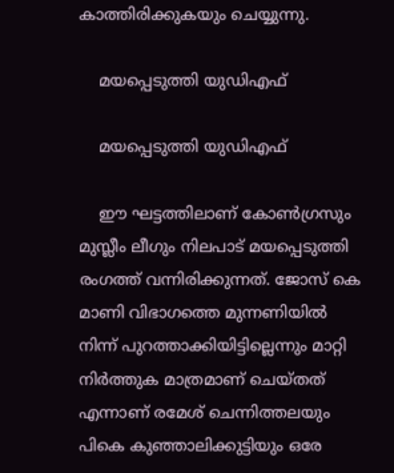കാത്തിരിക്കുകയും ചെയ്യുന്നു.

    മയപ്പെടുത്തി യുഡിഎഫ്

    മയപ്പെടുത്തി യുഡിഎഫ്

    ഈ ഘട്ടത്തിലാണ് കോണ്‍ഗ്രസും മുസ്ലീം ലീഗും നിലപാട് മയപ്പെടുത്തി രംഗത്ത് വന്നിരിക്കുന്നത്. ജോസ് കെ മാണി വിഭാഗത്തെ മുന്നണിയില്‍ നിന്ന് പുറത്താക്കിയിട്ടില്ലെന്നും മാറ്റി നിര്‍ത്തുക മാത്രമാണ് ചെയ്തത് എന്നാണ് രമേശ് ചെന്നിത്തലയും പികെ കുഞ്ഞാലിക്കുട്ടിയും ഒരേ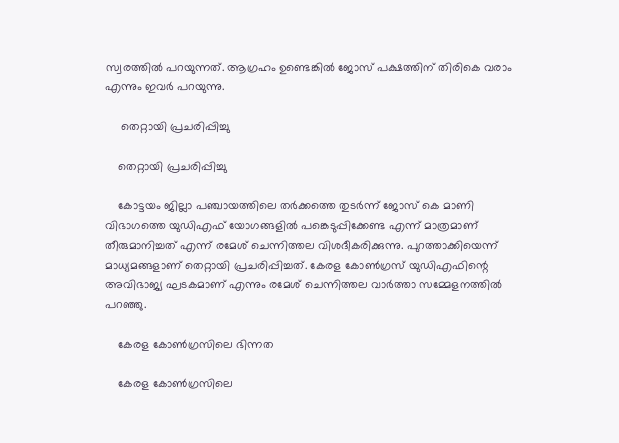സ്വരത്തില്‍ പറയുന്നത്. ആഗ്രഹം ഉണ്ടെങ്കില്‍ ജോസ് പക്ഷത്തിന് തിരികെ വരാം എന്നും ഇവര്‍ പറയുന്നു.

     തെറ്റായി പ്രചരിപ്പിച്ചു

    തെറ്റായി പ്രചരിപ്പിച്ചു

    കോട്ടയം ജില്ലാ പഞ്ചായത്തിലെ തര്‍ക്കത്തെ തുടര്‍ന്ന് ജോസ് കെ മാണി വിഭാഗത്തെ യുഡിഎഫ് യോഗങ്ങളില്‍ പങ്കെടുപ്പിക്കേണ്ട എന്ന് മാത്രമാണ് തീരുമാനിച്ചത് എന്ന് രമേശ് ചെന്നിത്തല വിശദീകരിക്കുന്നു. പുറത്താക്കിയെന്ന് മാധ്യമങ്ങളാണ് തെറ്റായി പ്രചരിപ്പിച്ചത്. കേരള കോണ്‍ഗ്രസ് യുഡിഎഫിന്റെ അവിഭാജ്യ ഘടകമാണ് എന്നും രമേശ് ചെന്നിത്തല വാര്‍ത്താ സമ്മേളനത്തില്‍ പറഞ്ഞു.

    കേരള കോണ്‍ഗ്രസിലെ ഭിന്നത

    കേരള കോണ്‍ഗ്രസിലെ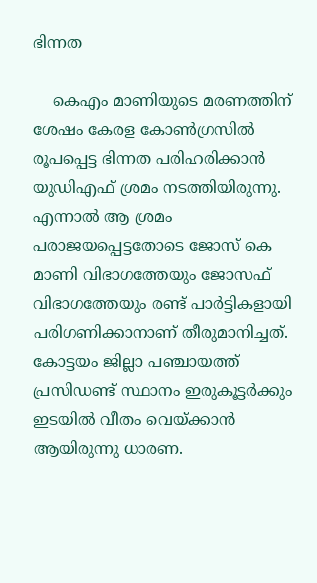ഭിന്നത

    കെഎം മാണിയുടെ മരണത്തിന് ശേഷം കേരള കോണ്‍ഗ്രസില്‍ രൂപപ്പെട്ട ഭിന്നത പരിഹരിക്കാന്‍ യുഡിഎഫ് ശ്രമം നടത്തിയിരുന്നു. എന്നാല്‍ ആ ശ്രമം പരാജയപ്പെട്ടതോടെ ജോസ് കെ മാണി വിഭാഗത്തേയും ജോസഫ് വിഭാഗത്തേയും രണ്ട് പാര്‍ട്ടികളായി പരിഗണിക്കാനാണ് തീരുമാനിച്ചത്. കോട്ടയം ജില്ലാ പഞ്ചായത്ത് പ്രസിഡണ്ട് സ്ഥാനം ഇരുകൂട്ടര്‍ക്കും ഇടയില്‍ വീതം വെയ്ക്കാന്‍ ആയിരുന്നു ധാരണ.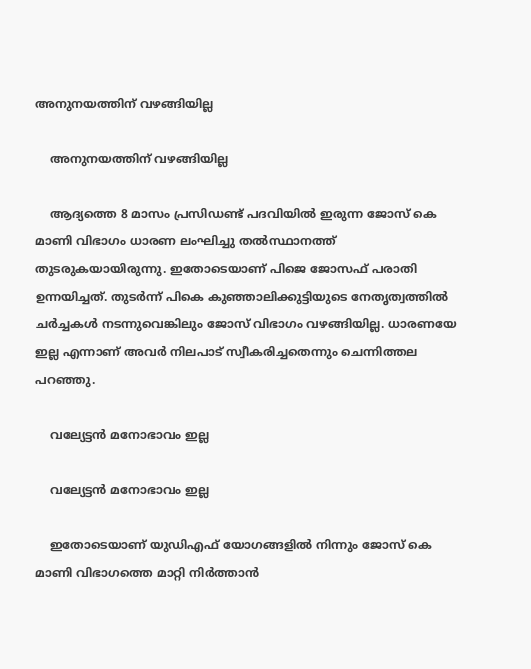അനുനയത്തിന് വഴങ്ങിയില്ല

    അനുനയത്തിന് വഴങ്ങിയില്ല

    ആദ്യത്തെ 8 മാസം പ്രസിഡണ്ട് പദവിയില്‍ ഇരുന്ന ജോസ് കെ മാണി വിഭാഗം ധാരണ ലംഘിച്ചു തല്‍സ്ഥാനത്ത് തുടരുകയായിരുന്നു. ഇതോടെയാണ് പിജെ ജോസഫ് പരാതി ഉന്നയിച്ചത്. തുടര്‍ന്ന് പികെ കുഞ്ഞാലിക്കുട്ടിയുടെ നേതൃത്വത്തില്‍ ചര്‍ച്ചകള്‍ നടന്നുവെങ്കിലും ജോസ് വിഭാഗം വഴങ്ങിയില്ല. ധാരണയേ ഇല്ല എന്നാണ് അവര്‍ നിലപാട് സ്വീകരിച്ചതെന്നും ചെന്നിത്തല പറഞ്ഞു.

    വല്യേട്ടന്‍ മനോഭാവം ഇല്ല

    വല്യേട്ടന്‍ മനോഭാവം ഇല്ല

    ഇതോടെയാണ് യുഡിഎഫ് യോഗങ്ങളില്‍ നിന്നും ജോസ് കെ മാണി വിഭാഗത്തെ മാറ്റി നിര്‍ത്താന്‍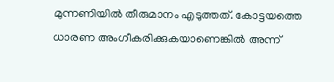മുന്നണിയില്‍ തീരുമാനം എടുത്തത്. കോട്ടയത്തെ ധാരണ അംഗീകരിക്കുകയാണെങ്കില്‍ അന്ന്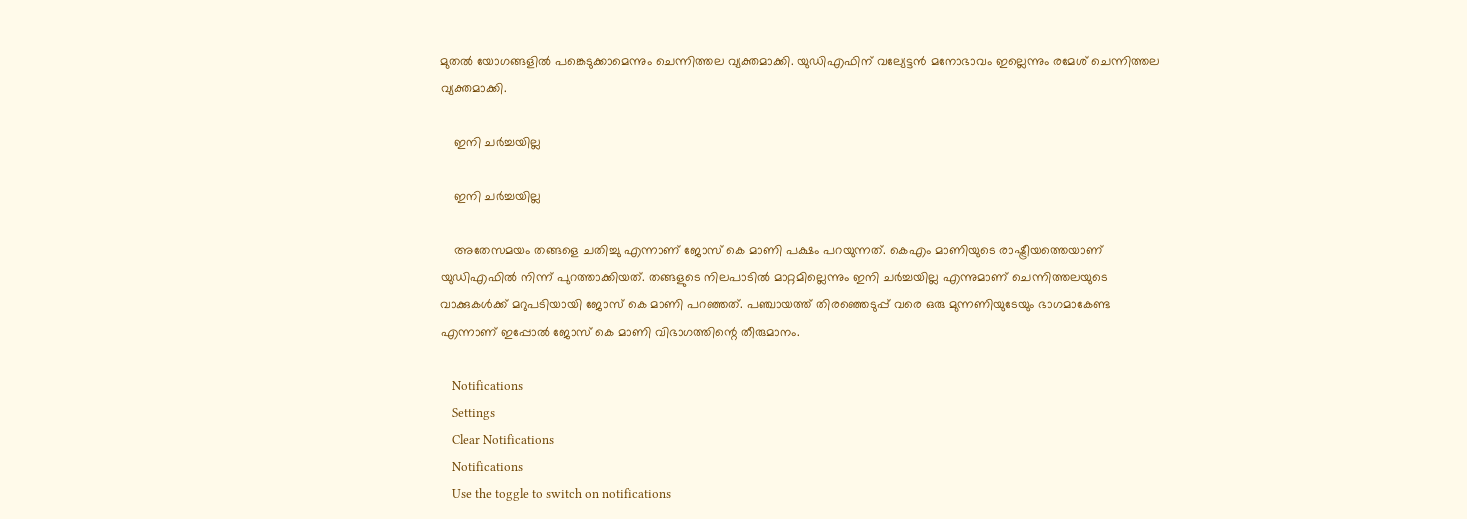മുതല്‍ യോഗങ്ങളില്‍ പങ്കെടുക്കാമെന്നും ചെന്നിത്തല വ്യക്തമാക്കി. യുഡിഎഫിന് വല്യേട്ടന്‍ മനോഭാവം ഇല്ലെന്നും രമേശ് ചെന്നിത്തല വ്യക്തമാക്കി.

    ഇനി ചർച്ചയില്ല

    ഇനി ചർച്ചയില്ല

    അതേസമയം തങ്ങളെ ചതിച്ചു എന്നാണ് ജോസ് കെ മാണി പക്ഷം പറയുന്നത്. കെഎം മാണിയുടെ രാഷ്ട്രീയത്തെയാണ് യുഡിഎഫില്‍ നിന്ന് പുറത്താക്കിയത്. തങ്ങളുടെ നിലപാടില്‍ മാറ്റമില്ലെന്നും ഇനി ചർച്ചയില്ല എന്നുമാണ് ചെന്നിത്തലയുടെ വാക്കുകള്‍ക്ക് മറുപടിയായി ജോസ് കെ മാണി പറഞ്ഞത്. പഞ്ചായത്ത് തിരഞ്ഞെടുപ്പ് വരെ ഒരു മുന്നണിയുടേയും ഭാഗമാകേണ്ട എന്നാണ് ഇപ്പോല്‍ ജോസ് കെ മാണി വിഭാഗത്തിന്റെ തീരുമാനം.

    Notifications
    Settings
    Clear Notifications
    Notifications
    Use the toggle to switch on notifications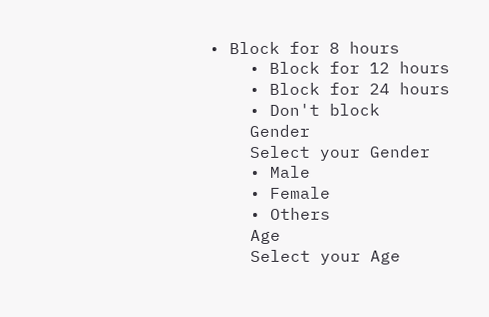• Block for 8 hours
    • Block for 12 hours
    • Block for 24 hours
    • Don't block
    Gender
    Select your Gender
    • Male
    • Female
    • Others
    Age
    Select your Age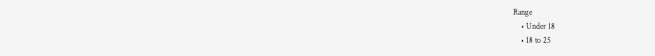Range
    • Under 18
    • 18 to 25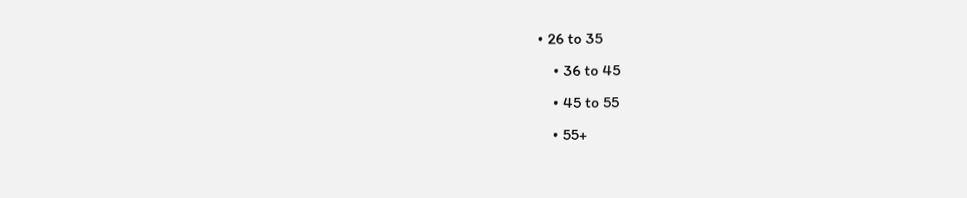• 26 to 35
    • 36 to 45
    • 45 to 55
    • 55+